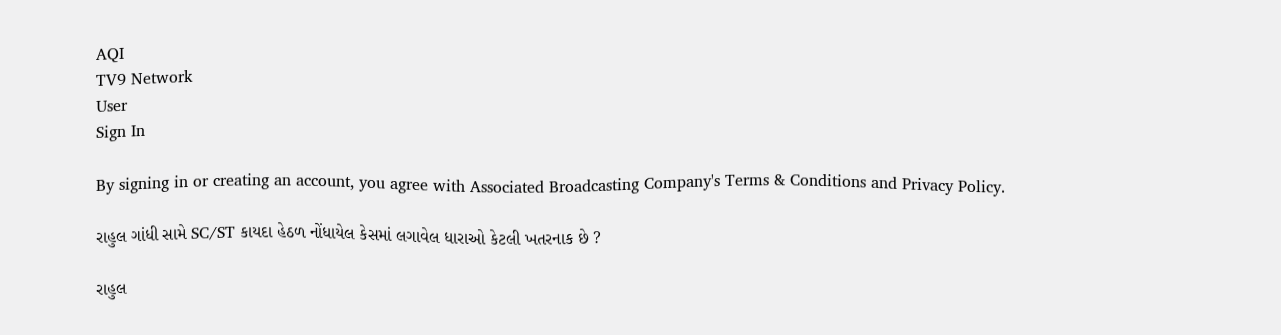AQI
TV9 Network
User
Sign In

By signing in or creating an account, you agree with Associated Broadcasting Company's Terms & Conditions and Privacy Policy.

રાહુલ ગાંધી સામે SC/ST કાયદા હેઠળ નોંધાયેલ કેસમાં લગાવેલ ધારાઓ કેટલી ખતરનાક છે ?

રાહુલ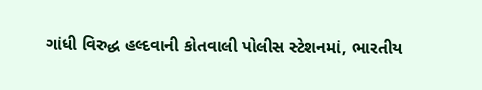ગાંધી વિરુદ્ધ હલ્દવાની કોતવાલી પોલીસ સ્ટેશનમાં, ભારતીય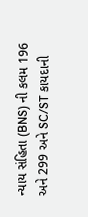ન્યાય સંહિતા (BNS) ની કલમ 196 અને 299 અને SC/ST કાયદાની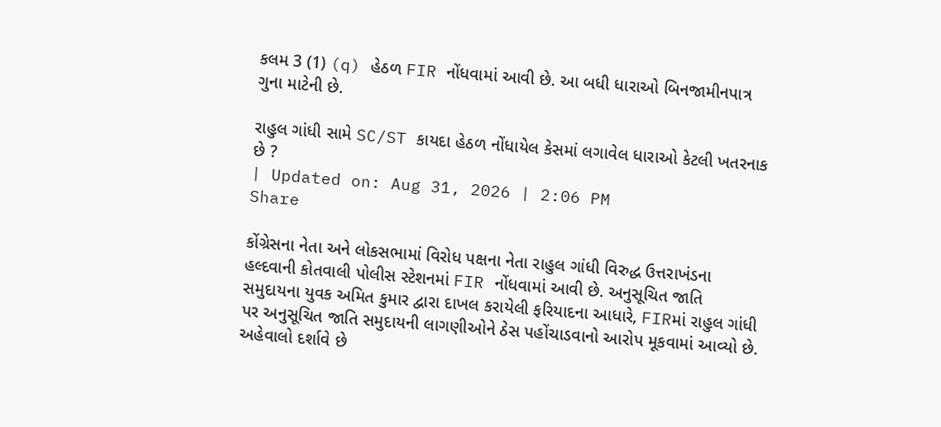કલમ 3 (1) (q) હેઠળ FIR નોંધવામાં આવી છે. આ બધી ધારાઓ બિનજામીનપાત્ર ગુના માટેની છે.

રાહુલ ગાંધી સામે SC/ST કાયદા હેઠળ નોંધાયેલ કેસમાં લગાવેલ ધારાઓ કેટલી ખતરનાક છે ?
| Updated on: Aug 31, 2026 | 2:06 PM
Share

કોંગ્રેસના નેતા અને લોકસભામાં વિરોધ પક્ષના નેતા રાહુલ ગાંધી વિરુદ્ધ ઉત્તરાખંડના હલ્દવાની કોતવાલી પોલીસ સ્ટેશનમાં FIR નોંધવામાં આવી છે. અનુસૂચિત જાતિ સમુદાયના યુવક અમિત કુમાર દ્વારા દાખલ કરાયેલી ફરિયાદના આધારે, FIRમાં રાહુલ ગાંધી પર અનુસૂચિત જાતિ સમુદાયની લાગણીઓને ઠેસ પહોંચાડવાનો આરોપ મૂકવામાં આવ્યો છે. અહેવાલો દર્શાવે છે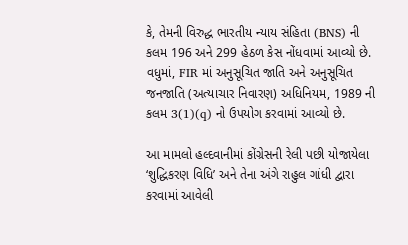કે, તેમની વિરુદ્ધ ભારતીય ન્યાય સંહિતા (BNS) ની કલમ 196 અને 299 હેઠળ કેસ નોંધવામાં આવ્યો છે. વધુમાં, FIR માં અનુસૂચિત જાતિ અને અનુસૂચિત જનજાતિ (અત્યાચાર નિવારણ) અધિનિયમ, 1989 ની કલમ 3(1)(q) નો ઉપયોગ કરવામાં આવ્યો છે.

આ મામલો હલ્દવાનીમાં કોંગ્રેસની રેલી પછી યોજાયેલા ‘શુદ્ધિકરણ વિધિ’ અને તેના અંગે રાહુલ ગાંધી દ્વારા કરવામાં આવેલી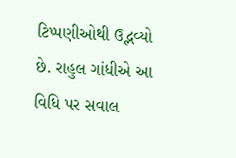ટિપ્પણીઓથી ઉદ્ભવ્યો છે. રાહુલ ગાંધીએ આ વિધિ પર સવાલ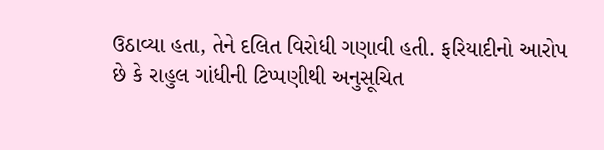ઉઠાવ્યા હતા, તેને દલિત વિરોધી ગણાવી હતી. ફરિયાદીનો આરોપ છે કે રાહુલ ગાંધીની ટિપ્પણીથી અનુસૂચિત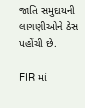જાતિ સમુદાયની લાગણીઓને ઠેસ પહોંચી છે.

FIR માં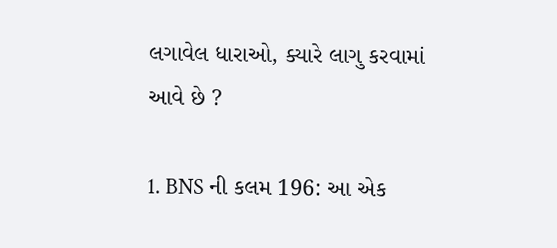લગાવેલ ધારાઓ, ક્યારે લાગુ કરવામાં આવે છે ?

1. BNS ની કલમ 196: આ એક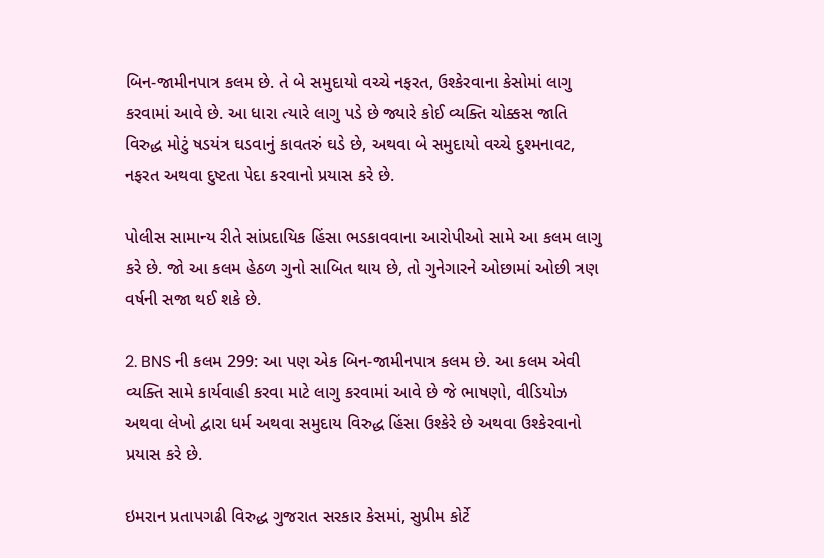બિન-જામીનપાત્ર કલમ છે. તે બે સમુદાયો વચ્ચે નફરત, ઉશ્કેરવાના કેસોમાં લાગુ કરવામાં આવે છે. આ ધારા ત્યારે લાગુ પડે છે જ્યારે કોઈ વ્યક્તિ ચોક્કસ જાતિ વિરુદ્ધ મોટું ષડયંત્ર ઘડવાનું કાવતરું ઘડે છે, અથવા બે સમુદાયો વચ્ચે દુશ્મનાવટ, નફરત અથવા દુષ્ટતા પેદા કરવાનો પ્રયાસ કરે છે.

પોલીસ સામાન્ય રીતે સાંપ્રદાયિક હિંસા ભડકાવવાના આરોપીઓ સામે આ કલમ લાગુ કરે છે. જો આ કલમ હેઠળ ગુનો સાબિત થાય છે, તો ગુનેગારને ઓછામાં ઓછી ત્રણ વર્ષની સજા થઈ શકે છે.

2. BNS ની કલમ 299: આ પણ એક બિન-જામીનપાત્ર કલમ છે. આ કલમ એવી વ્યક્તિ સામે કાર્યવાહી કરવા માટે લાગુ કરવામાં આવે છે જે ભાષણો, વીડિયોઝ અથવા લેખો દ્વારા ધર્મ અથવા સમુદાય વિરુદ્ધ હિંસા ઉશ્કેરે છે અથવા ઉશ્કેરવાનો પ્રયાસ કરે છે.

ઇમરાન પ્રતાપગઢી વિરુદ્ધ ગુજરાત સરકાર કેસમાં, સુપ્રીમ કોર્ટે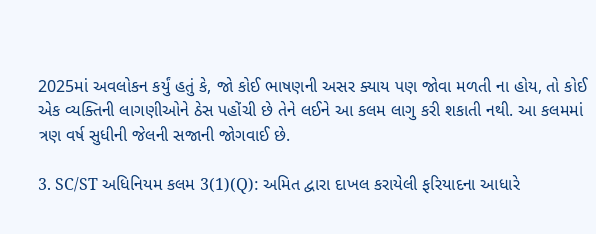2025માં અવલોકન કર્યું હતું કે, જો કોઈ ભાષણની અસર ક્યાય પણ જોવા મળતી ના હોય, તો કોઈ એક વ્યક્તિની લાગણીઓને ઠેસ પહોંચી છે તેને લઈને આ કલમ લાગુ કરી શકાતી નથી. આ કલમમાં ત્રણ વર્ષ સુધીની જેલની સજાની જોગવાઈ છે.

3. SC/ST અધિનિયમ કલમ 3(1)(Q): અમિત દ્વારા દાખલ કરાયેલી ફરિયાદના આધારે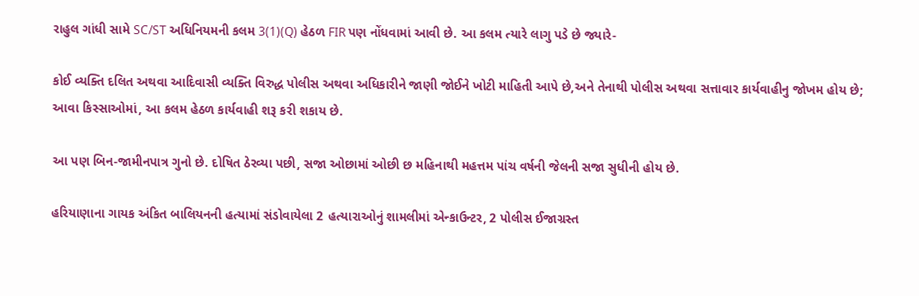રાહુલ ગાંધી સામે SC/ST અધિનિયમની કલમ 3(1)(Q) હેઠળ FIR પણ નોંધવામાં આવી છે. આ કલમ ત્યારે લાગુ પડે છે જ્યારે-

કોઈ વ્યક્તિ દલિત અથવા આદિવાસી વ્યક્તિ વિરુદ્ધ પોલીસ અથવા અધિકારીને જાણી જોઈને ખોટી માહિતી આપે છે,અને તેનાથી પોલીસ અથવા સત્તાવાર કાર્યવાહીનુ જોખમ હોય છે; આવા કિસ્સાઓમાં, આ કલમ હેઠળ કાર્યવાહી શરૂ કરી શકાય છે.

આ પણ બિન-જામીનપાત્ર ગુનો છે. દોષિત ઠેરવ્યા પછી, સજા ઓછામાં ઓછી છ મહિનાથી મહત્તમ પાંચ વર્ષની જેલની સજા સુધીની હોય છે.

હરિયાણાના ગાયક અંકિત બાલિયનની હત્યામાં સંડોવાયેલા 2 હત્યારાઓનું શામલીમાં એન્કાઉન્ટર, 2 પોલીસ ઈજાગ્રસ્ત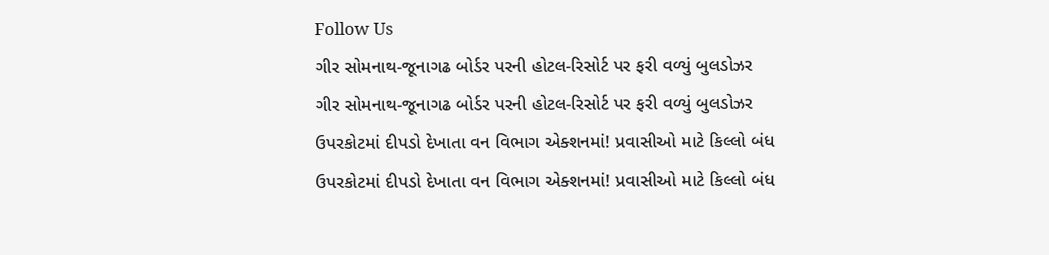Follow Us
ગીર સોમનાથ-જૂનાગઢ બોર્ડર પરની હોટલ-રિસોર્ટ પર ફરી વળ્યું બુલડોઝર
ગીર સોમનાથ-જૂનાગઢ બોર્ડર પરની હોટલ-રિસોર્ટ પર ફરી વળ્યું બુલડોઝર
ઉપરકોટમાં દીપડો દેખાતા વન વિભાગ એક્શનમાં! પ્રવાસીઓ માટે કિલ્લો બંધ
ઉપરકોટમાં દીપડો દેખાતા વન વિભાગ એક્શનમાં! પ્રવાસીઓ માટે કિલ્લો બંધ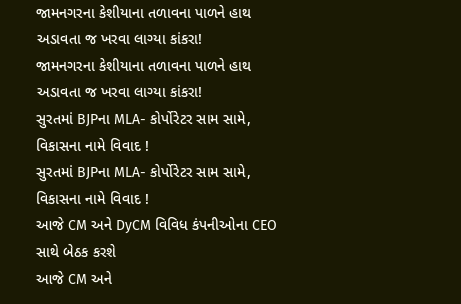જામનગરના કેશીયાના તળાવના પાળને હાથ અડાવતા જ ખરવા લાગ્યા કાંકરા!
જામનગરના કેશીયાના તળાવના પાળને હાથ અડાવતા જ ખરવા લાગ્યા કાંકરા!
સુરતમાં BJPના MLA- કોર્પોરેટર સામ સામે, વિકાસના નામે વિવાદ !
સુરતમાં BJPના MLA- કોર્પોરેટર સામ સામે, વિકાસના નામે વિવાદ !
આજે CM અને DyCM વિવિધ કંપનીઓના CEO સાથે બેઠક કરશે
આજે CM અને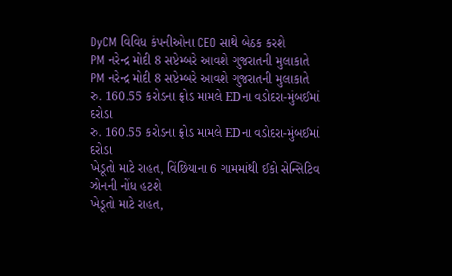DyCM વિવિધ કંપનીઓના CEO સાથે બેઠક કરશે
PM નરેન્દ્ર મોદી 8 સપ્ટેમ્બરે આવશે ગુજરાતની મુલાકાતે
PM નરેન્દ્ર મોદી 8 સપ્ટેમ્બરે આવશે ગુજરાતની મુલાકાતે
રુ. 160.55 કરોડના ફ્રોડ મામલે EDના વડોદરા-મુંબઈમાં દરોડા
રુ. 160.55 કરોડના ફ્રોડ મામલે EDના વડોદરા-મુંબઈમાં દરોડા
ખેડૂતો માટે રાહત, વિંછિયાના 6 ગામમાંથી ઈકો સેન્સિટિવ ઝોનની નોંધ હટશે
ખેડૂતો માટે રાહત,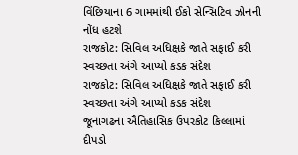વિંછિયાના 6 ગામમાંથી ઈકો સેન્સિટિવ ઝોનની નોંધ હટશે
રાજકોટ: સિવિલ અધિક્ષકે જાતે સફાઈ કરી સ્વચ્છતા અંગે આપ્યો કડક સંદેશ
રાજકોટ: સિવિલ અધિક્ષકે જાતે સફાઈ કરી સ્વચ્છતા અંગે આપ્યો કડક સંદેશ
જૂનાગઢના ઐતિહાસિક ઉપરકોટ કિલ્લામાં દીપડો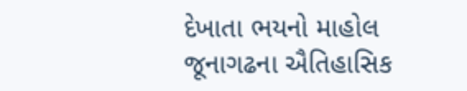દેખાતા ભયનો માહોલ
જૂનાગઢના ઐતિહાસિક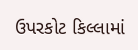ઉપરકોટ કિલ્લામાં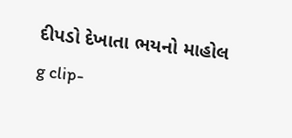દીપડો દેખાતા ભયનો માહોલ
g clip-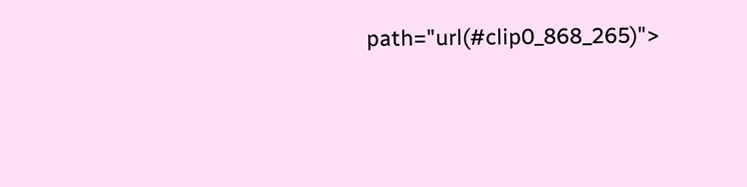path="url(#clip0_868_265)">